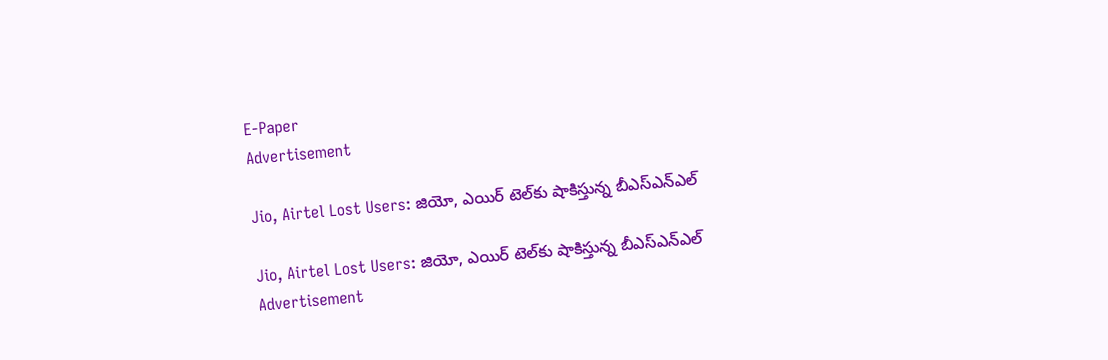E-Paper
Advertisement

Jio, Airtel Lost Users: జియో, ఎయిర్ టెల్‌కు షాకిస్తున్న బీఎస్ఎన్ఎల్

Jio, Airtel Lost Users: జియో, ఎయిర్ టెల్‌కు షాకిస్తున్న బీఎస్ఎన్ఎల్
Advertisement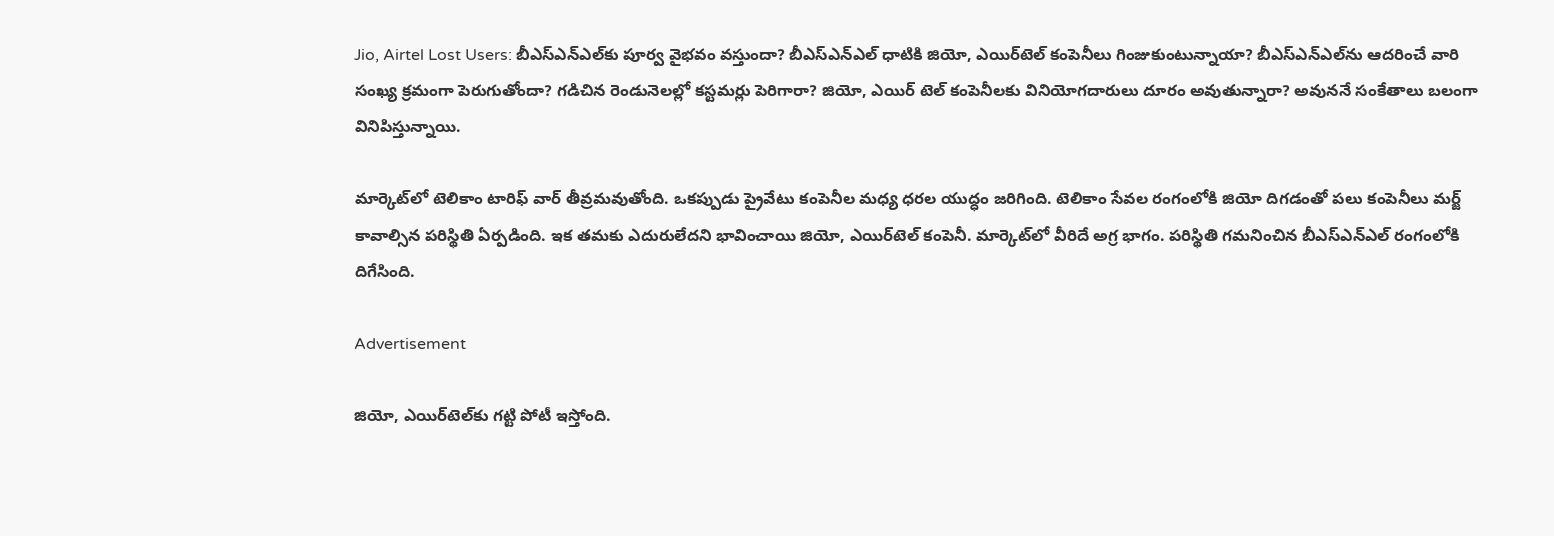Jio, Airtel Lost Users: బీఎస్ఎన్ఎల్‌‌కు పూర్వ వైభవం వస్తుందా? బీఎస్ఎన్ఎల్‌ ధాటికి జియో, ఎయిర్‌టెల్ కంపెనీలు గింజుకుంటున్నాయా? బీఎస్ఎన్ఎల్‌ను ఆదరించే వారి సంఖ్య క్రమంగా పెరుగుతోందా? గడిచిన రెండునెలల్లో కస్టమర్లు పెరిగారా? జియో, ఎయిర్ టెల్‌ కంపెనీలకు వినియోగదారులు దూరం అవుతున్నారా? అవుననే సంకేతాలు బలంగా వినిపిస్తున్నాయి.

మార్కెట్‌లో టెలికాం టారిఫ్ వార్ తీవ్రమవుతోంది. ఒకప్పుడు ప్రైవేటు కంపెనీల మధ్య ధరల యుద్ధం జరిగింది. టెలికాం సేవల రంగంలోకి జియో దిగడంతో పలు కంపెనీలు మర్జ్ కావాల్సిన పరిస్థితి ఏర్పడింది. ఇక తమకు ఎదురులేదని భావించాయి జియో, ఎయిర్‌టెల్ కంపెనీ. మార్కెట్‌లో వీరిదే అగ్ర భాగం. పరిస్థితి గమనించిన బీఎస్ఎన్ఎల్ రంగంలోకి దిగేసింది.

Advertisement

జియో, ఎయిర్‌టెల్‌కు గట్టి పోటీ ఇస్తోంది.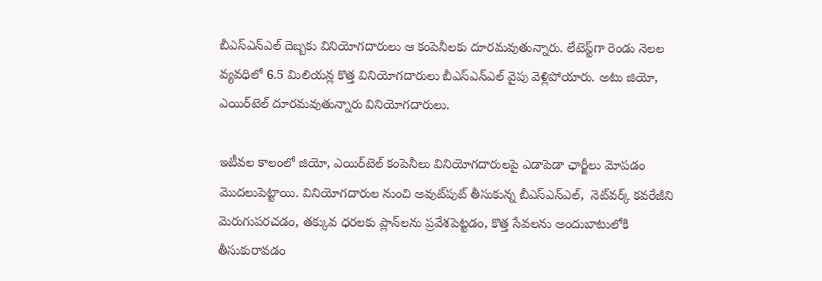బీఎస్ఎన్ఎల్‌‌ దెబ్బకు వినియోగదారులు ఆ కంపెనీలకు దూరమవుతున్నారు. లేటెస్ట్‌గా రెండు నెలల వ్యవధిలో 6.5 మిలియన్ల కొత్త వినియోగదారులు బీఎస్ఎన్ఎల్ వైపు వెళ్లిపోయారు. అటు జియో, ఎయిర్‌టెల్ దూరమవుతున్నారు వినియోగదారులు.

ఇటీవల కాలంలో జియో, ఎయిర్‌టెల్ కంపెనీలు వినియోగదారులపై ఎడాపెడా ఛార్జీలు మోపడం మొదలుపెట్టాయి. వినియోగదారుల నుంచి అవుట్‌పుట్ తీసుకున్న బీఎస్ఎన్ఎల్,  నెట్‌వర్క్ కవరేజీని మెరుగుపరచడం, తక్కువ ధరలకు ప్లాన్‌లను ప్రవేశపెట్టడం, కొత్త సేవలను అందుబాటులోకి తీసుకురావడం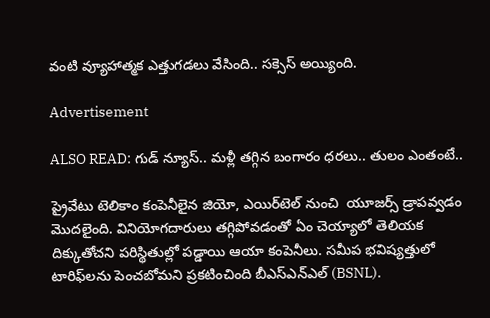వంటి వ్యూహాత్మక ఎత్తుగడలు వేసింది.. సక్సెస్ అయ్యింది.

Advertisement

ALSO READ: గుడ్ న్యూస్.. మళ్లీ తగ్గిన బంగారం ధరలు.. తులం ఎంతంటే..

ప్రైవేటు టెలికాం కంపెనీలైన జియో, ఎయిర్‌టెల్ నుంచి  యూజర్స్ డ్రాపవ్వడం మొదలైంది. వినియోగదారులు తగ్గిపోవడంతో ఏం చెయ్యాలో తెలియక దిక్కుతోచని పరిస్థితుల్లో పడ్డాయి ఆయా కంపెనీలు. సమీప భవిష్యత్తులో టారిఫ్‌లను పెంచబోమని ప్రకటించింది బీఎస్ఎన్ఎల్‌‌ (BSNL).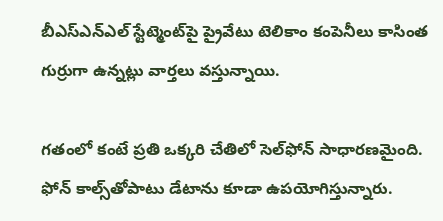బీఎస్ఎన్ఎల్‌‌ స్టేట్మెంట్‌పై ప్రైవేటు టెలికాం కంపెనీలు కాసింత గుర్రుగా ఉన్నట్లు వార్తలు వస్తున్నాయి.

గతంలో కంటే ప్రతి ఒక్కరి చేతిలో సెల్‌ఫోన్ సాధారణమైంది. ఫోన్ కాల్స్‌తోపాటు డేటాను కూడా ఉపయోగిస్తున్నారు.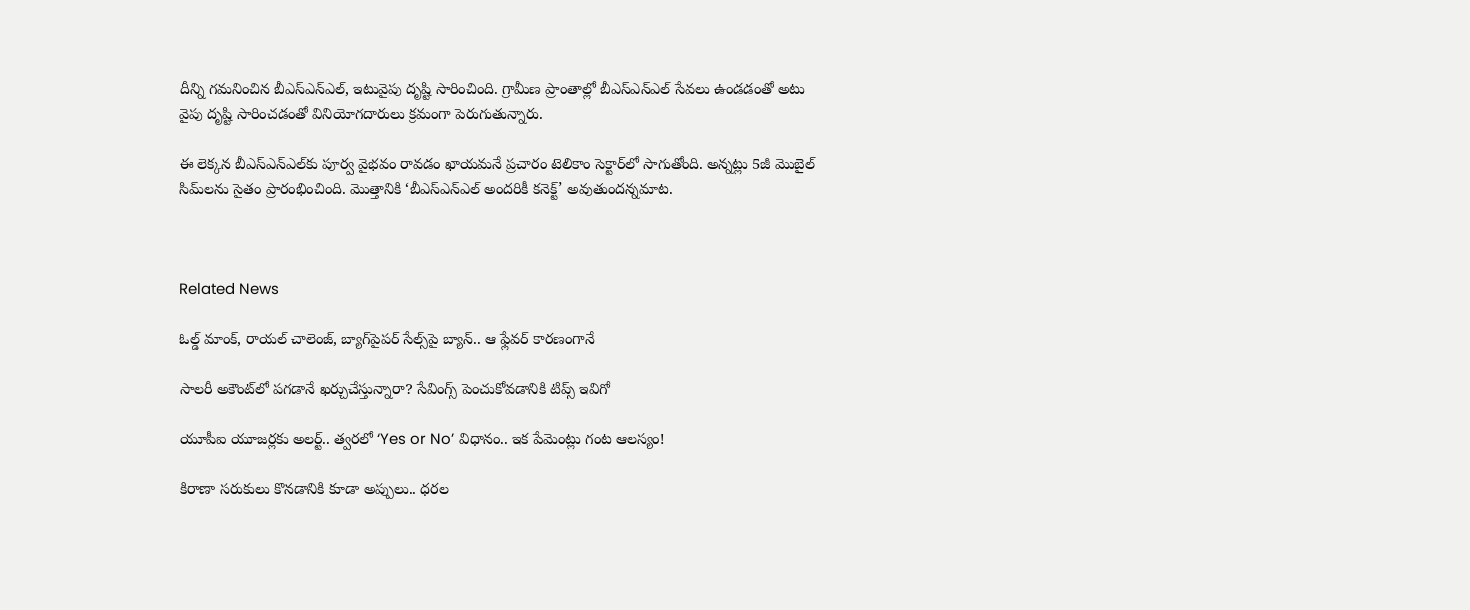దీన్ని గమనించిన బీఎస్ఎన్ఎల్, ఇటువైపు దృష్టి సారించింది. గ్రామీణ ప్రాంతాల్లో బీఎస్ఎన్ఎల్ సేవలు ఉండడంతో అటు వైపు దృష్టి సారించడంతో వినియోగదారులు క్రమంగా పెరుగుతున్నారు.

ఈ లెక్కన బీఎస్ఎన్ఎల్‌కు పూర్వ వైభవం రావడం ఖాయమనే ప్రచారం టెలికాం సెక్టార్‌లో సాగుతోంది. అన్నట్లు 5జీ మొబైల్ సిమ్‌లను సైతం ప్రారంభించింది. మొత్తానికి ‘బీఎస్ఎన్ఎల్ అందరికీ కనెక్ట్’ అవుతుందన్నమాట.



Related News

ఓల్డ్ మాంక్, రాయల్ చాలెంజ్, బ్యాగ్‌పైపర్ సేల్స్‌పై బ్యాన్.. ఆ ఫ్లేవర్ కారణంగానే

సాలరీ అకౌంట్‌లో పగడానే ఖర్చుచేస్తున్నారా? సేవింగ్స్ పెంచుకోవడానికి టిప్స్ ఇవిగో

యూపీఐ యూజర్లకు అలర్ట్.. త్వరలో ‘Yes or No’ విధానం.. ఇక పేమెంట్లు గంట ఆలస్యం!

కిరాణా సరుకులు కొనడానికి కూడా అప్పులు.. ధరల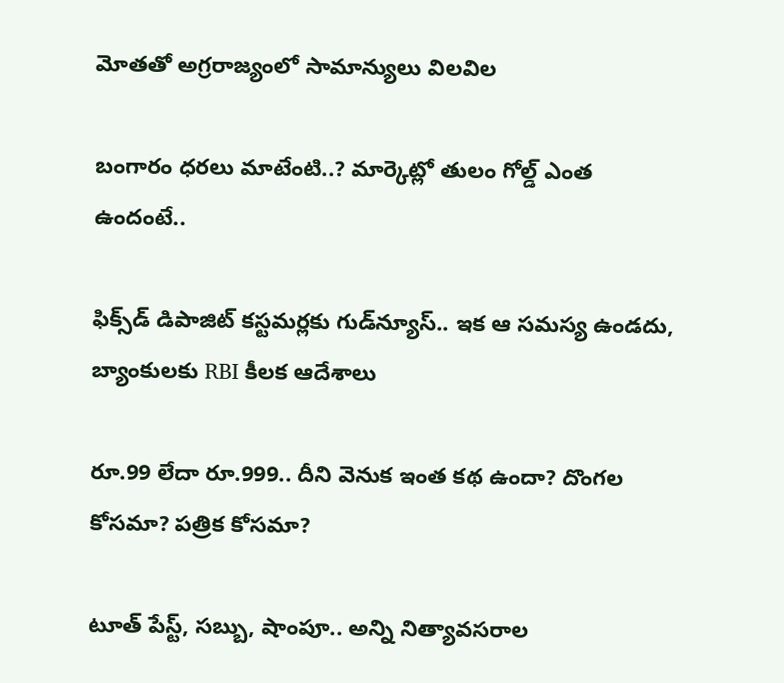మోతతో అగ్రరాజ్యంలో సామాన్యులు విలవిల

బంగారం ధరలు మాటేంటి..? మార్కెట్లో తులం గోల్డ్ ఎంత ఉందంటే..

ఫిక్స్‌డ్ డిపాజిట్ కస్టమర్లకు గుడ్‌న్యూస్.. ఇక ఆ సమస్య ఉండదు, బ్యాంకులకు RBI కీలక ఆదేశాలు

రూ.99 లేదా రూ.999.. దీని వెనుక ఇంత కథ ఉందా? దొంగల కోసమా? పత్రిక కోసమా?

టూత్ పేస్ట్, సబ్బు, షాంపూ.. అన్ని నిత్యావసరాల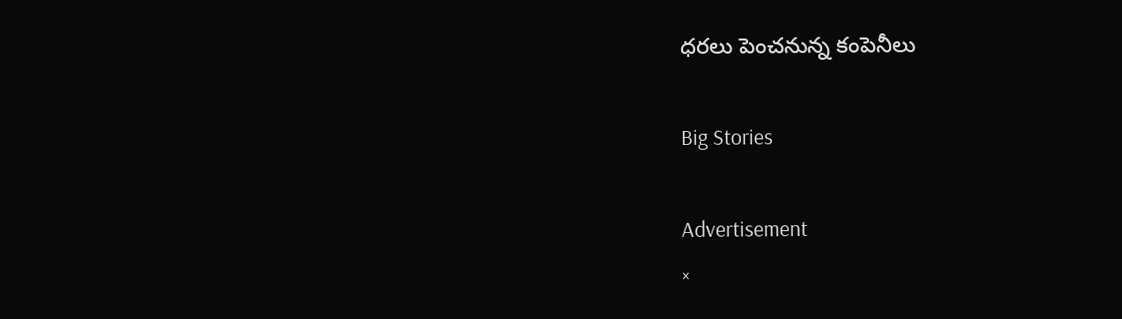ధరలు పెంచనున్న కంపెనీలు

Big Stories

Advertisement
×